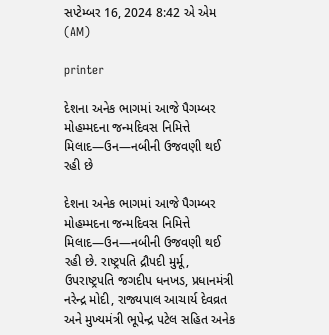સપ્ટેમ્બર 16, 2024 8:42 એ એમ (AM)

printer

દેશના અનેક ભાગમાં આજે પૈગમ્બર મોહમ્મદના જન્મદિવસ નિમિત્તે મિલાદ—ઉન—નબીની ઉજવણી થઈ રહી છે

દેશના અનેક ભાગમાં આજે પૈગમ્બર મોહમ્મદના જન્મદિવસ નિમિત્તે મિલાદ—ઉન—નબીની ઉજવણી થઈ રહી છે. રાષ્ટ્રપતિ દ્રૌપદી મુર્મૂ, ઉપરાષ્ટ્રપતિ જગદીપ ધનખડ, પ્રધાનમંત્રી નરેન્દ્ર મોદી, રાજ્યપાલ આચાર્ય દેવવ્રત અને મુખ્યમંત્રી ભૂપેન્દ્ર પટેલ સહિત અનેક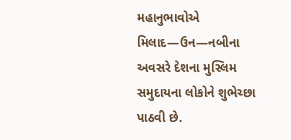મહાનુભાવોએ મિલાદ—ઉન—નબીના અવસરે દેશના મુસ્લિમ સમુદાયના લોકોને શુભેચ્છા પાઠવી છે.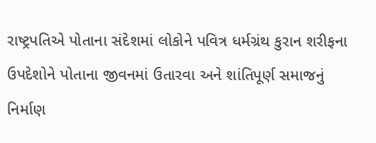રાષ્ટ્રપતિએ પોતાના સંદેશમાં લોકોને પવિત્ર ધર્મગ્રંથ કુરાન શરીફના ઉપદેશોને પોતાના જીવનમાં ઉતારવા અને શાંતિપૂર્ણ સમાજનું નિર્માણ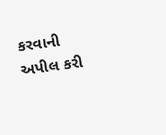કરવાની અપીલ કરી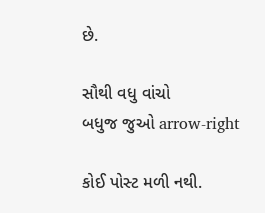છે.

સૌથી વધુ વાંચો
બધુજ જુઓ arrow-right

કોઈ પોસ્ટ મળી નથી.